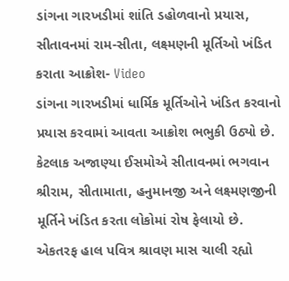ડાંગના ગારખડીમાં શાંતિ ડહોળવાનો પ્રયાસ, સીતાવનમાં રામ-સીતા, લક્ષ્મણની મૂર્તિઓ ખંડિત કરાતા આક્રોશ- Video
ડાંગના ગારખડીમાં ધાર્મિક મૂર્તિઓને ખંડિત કરવાનો પ્રયાસ કરવામાં આવતા આક્રોશ ભભુકી ઉઠ્યો છે. કેટલાક અજાણ્યા ઈસમોએ સીતાવનમાં ભગવાન શ્રીરામ, સીતામાતા, હનુમાનજી અને લક્ષ્મણજીની મૂર્તિને ખંડિત કરતા લોકોમાં રોષ ફેલાયો છે.
એકતરફ હાલ પવિત્ર શ્રાવણ માસ ચાલી રહ્યો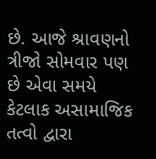છે. આજે શ્રાવણનો ત્રીજો સોમવાર પણ છે એવા સમયે કેટલાક અસામાજિક તત્વો દ્વારા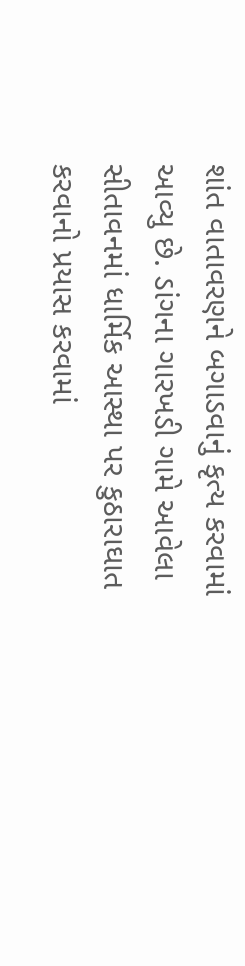શાંત વાતાવરણને બગાડવાનું કૃત્ય કરવામાં આવ્યુ છે. ડાંગના ગારખડી ગામે આવેલા સીતાવનમાં ધાર્મિક આસ્થા પર કુઠારાઘાત કરવાનો પ્રયાસ કરવામાં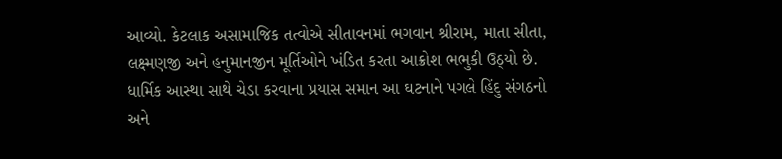આવ્યો. કેટલાક અસામાજિક તત્વોએ સીતાવનમાં ભગવાન શ્રીરામ, માતા સીતા, લક્ષ્મણજી અને હનુમાનજીન મૂર્તિઓને ખંડિત કરતા આક્રોશ ભભુકી ઉઠ્યો છે. ધાર્મિક આસ્થા સાથે ચેડા કરવાના પ્રયાસ સમાન આ ઘટનાને પગલે હિંદુ સંગઠનો અને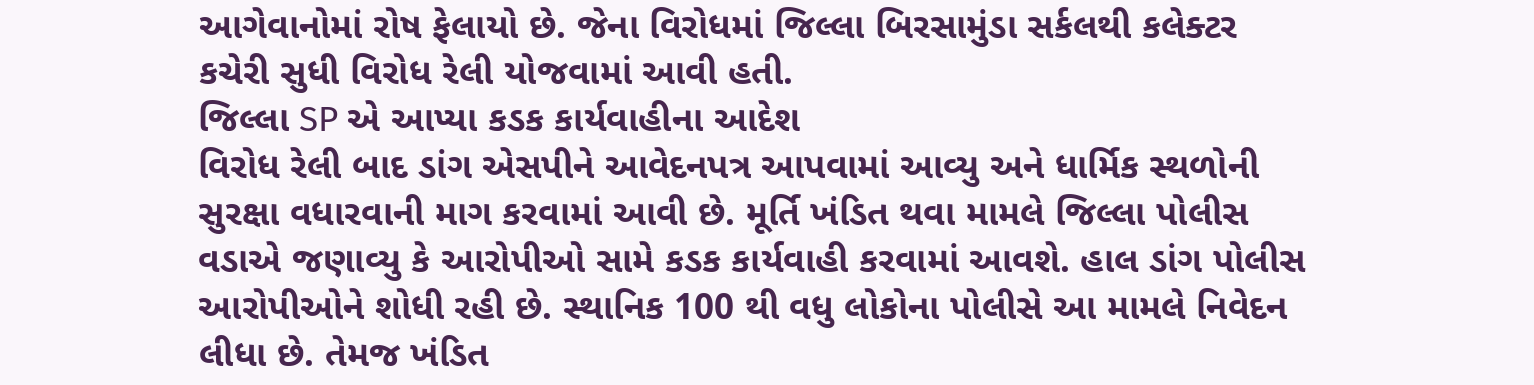આગેવાનોમાં રોષ ફેલાયો છે. જેના વિરોધમાં જિલ્લા બિરસામુંડા સર્કલથી કલેક્ટર કચેરી સુધી વિરોધ રેલી યોજવામાં આવી હતી.
જિલ્લા SP એ આપ્યા કડક કાર્યવાહીના આદેશ
વિરોધ રેલી બાદ ડાંગ એસપીને આવેદનપત્ર આપવામાં આવ્યુ અને ધાર્મિક સ્થળોની સુરક્ષા વધારવાની માગ કરવામાં આવી છે. મૂર્તિ ખંડિત થવા મામલે જિલ્લા પોલીસ વડાએ જણાવ્યુ કે આરોપીઓ સામે કડક કાર્યવાહી કરવામાં આવશે. હાલ ડાંગ પોલીસ આરોપીઓને શોધી રહી છે. સ્થાનિક 100 થી વધુ લોકોના પોલીસે આ મામલે નિવેદન લીધા છે. તેમજ ખંડિત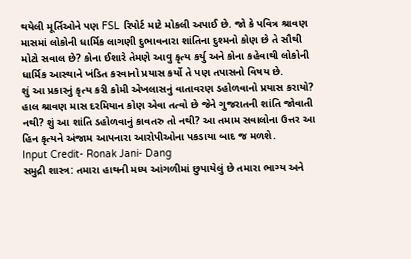થયેલી મૂર્તિઓને પણ FSL રિપોર્ટ માટે મોકલી અપાઈ છે. જો કે પવિત્ર શ્રાવણ માસમાં લોકોની ધાર્મિક લાગણી દુભાવનારા શાંતિના દુશ્મનો કોણ છે તે સૌથી મોટો સવાલ છે? કોના ઈશારે તેમણે આવુ કૃત્ય કર્યુ અને કોના કહેવાથી લોકોની ધાર્મિક આસ્થાને ખંડિત કરવાનો પ્રયાસ કર્યો તે પણ તપાસનો વિષય છે.
શું આ પ્રકારનું કૃત્ય કરી કોમી એખલાસનું વાતાવરણ ડહોળવાનો પ્રયાસ કરાયો? હાલ શ્રાવણ માસ દરમિયાન કોણ એવા તત્વો છે જેને ગુજરાતની શાંતિ જોવાતી નથી? શું આ શાંતિ ડહોળવાનું કાવતરુ તો નથી? આ તમામ સવાલોના ઉત્તર આ હિન કૃત્યને અંજામ આપનારા આરોપીઓના પકડાયા બાદ જ મળશે.
Input Credit- Ronak Jani- Dang
સમુદ્રી શાસ્ત્ર: તમારા હાથની મધ્ય આંગળીમાં છુપાયેલું છે તમારા ભાગ્ય અને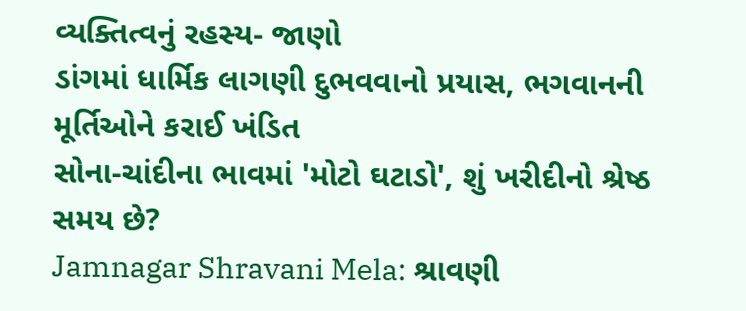વ્યક્તિત્વનું રહસ્ય- જાણો
ડાંગમાં ધાર્મિક લાગણી દુભવવાનો પ્રયાસ, ભગવાનની મૂર્તિઓને કરાઈ ખંડિત
સોના-ચાંદીના ભાવમાં 'મોટો ઘટાડો', શું ખરીદીનો શ્રેષ્ઠ સમય છે?
Jamnagar Shravani Mela: શ્રાવણી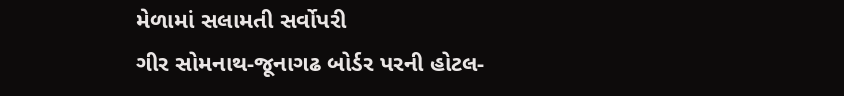મેળામાં સલામતી સર્વોપરી
ગીર સોમનાથ-જૂનાગઢ બોર્ડર પરની હોટલ-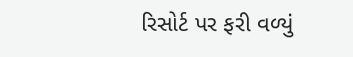રિસોર્ટ પર ફરી વળ્યું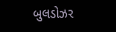બુલડોઝર